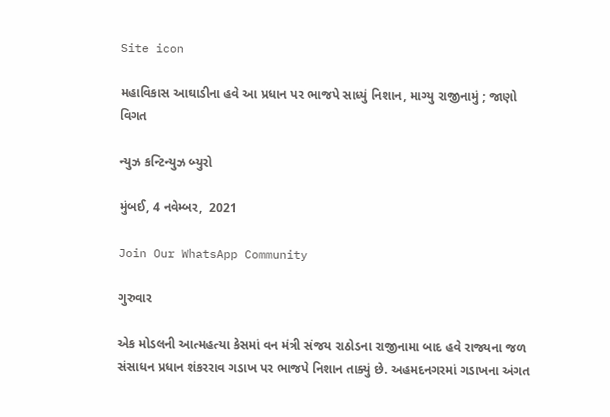Site icon

મહાવિકાસ આઘાડીના હવે આ પ્રધાન પર ભાજપે સાધ્યું નિશાન, માગ્યુ રાજીનામું ; જાણો વિગત

ન્યુઝ કન્ટિન્યુઝ બ્યુરો

મુંબઈ, 4 નવેમ્બર,  2021

Join Our WhatsApp Community

ગુરુવાર

એક મોડલની આત્મહત્યા કેસમાં વન મંત્રી સંજય રાઠોડના રાજીનામા બાદ હવે રાજ્યના જળ સંસાધન પ્રધાન શંકરરાવ ગડાખ પર ભાજપે નિશાન તાક્યું છે. અહમદનગરમાં ગડાખના અંગત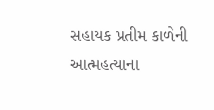સહાયક પ્રતીમ કાળેની આત્મહત્યાના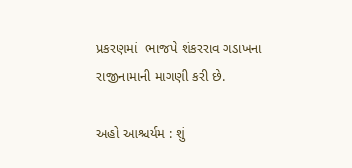પ્રકરણમાં  ભાજપે શંકરરાવ ગડાખના રાજીનામાની માગણી કરી છે.

અહો આશ્ચર્યમ : શું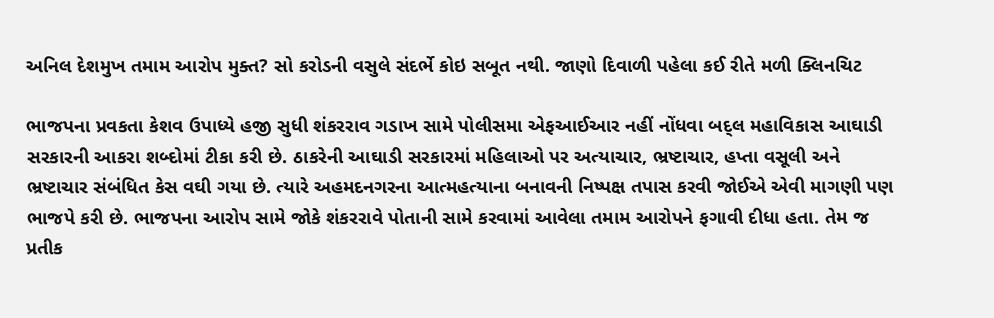અનિલ દેશમુખ તમામ આરોપ મુક્ત? સો કરોડની વસુલે સંદર્ભે કોઇ સબૂત નથી. જાણો દિવાળી પહેલા કઈ રીતે મળી ક્લિનચિટ

ભાજપના પ્રવકતા કેશવ ઉપાધ્યે હજી સુધી શંકરરાવ ગડાખ સામે પોલીસમા એફઆઈઆર નહીં નોંધવા બદ્લ મહાવિકાસ આઘાડી સરકારની આકરા શબ્દોમાં ટીકા કરી છે. ઠાકરેની આઘાડી સરકારમાં મહિલાઓ પર અત્યાચાર, ભ્રષ્ટાચાર, હપ્તા વસૂલી અને ભ્રષ્ટાચાર સંબંધિત કેસ વઘી ગયા છે. ત્યારે અહમદનગરના આત્મહત્યાના બનાવની નિષ્પક્ષ તપાસ કરવી જોઈએ એવી માગણી પણ ભાજપે કરી છે. ભાજપના આરોપ સામે જોકે શંકરરાવે પોતાની સામે કરવામાં આવેલા તમામ આરોપને ફગાવી દીધા હતા. તેમ જ પ્રતીક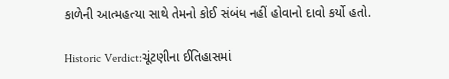કાળેની આત્મહત્યા સાથે તેમનો કોઈ સંબંધ નહીં હોવાનો દાવો કર્યો હતો.

Historic Verdict:ચૂંટણીના ઈતિહાસમાં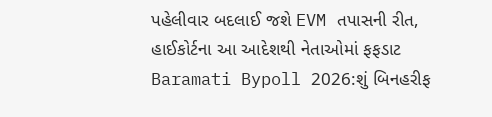પહેલીવાર બદલાઈ જશે EVM તપાસની રીત, હાઈકોર્ટના આ આદેશથી નેતાઓમાં ફફડાટ
Baramati Bypoll 2026:શું બિનહરીફ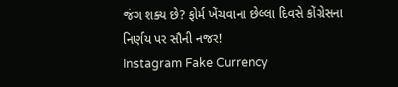જંગ શક્ય છે? ફોર્મ ખેંચવાના છેલ્લા દિવસે કોંગ્રેસના નિર્ણય પર સૌની નજર!
Instagram Fake Currency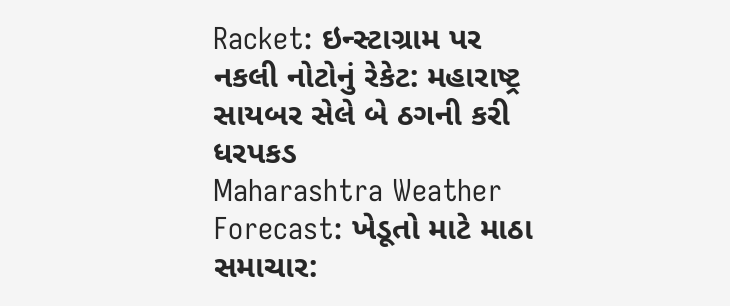Racket: ઇન્સ્ટાગ્રામ પર નકલી નોટોનું રેકેટ: મહારાષ્ટ્ર સાયબર સેલે બે ઠગની કરી ધરપકડ
Maharashtra Weather Forecast: ખેડૂતો માટે માઠા સમાચાર: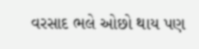વરસાદ ભલે ઓછો થાય પણ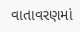વાતાવરણમાં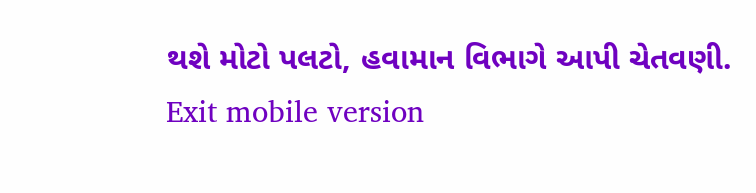થશે મોટો પલટો, હવામાન વિભાગે આપી ચેતવણી.
Exit mobile version